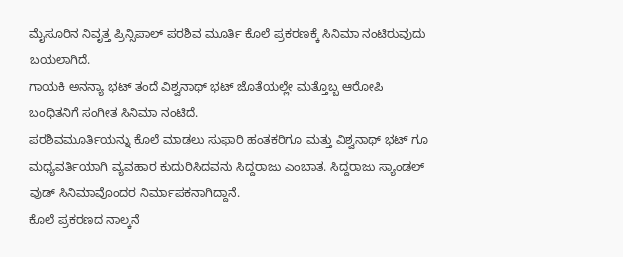ಮೈಸೂರಿನ ನಿವೃತ್ತ ಪ್ರಿನ್ಸಿಪಾಲ್ ಪರಶಿವ ಮೂರ್ತಿ ಕೊಲೆ ಪ್ರಕರಣಕ್ಕೆ ಸಿನಿಮಾ ನಂಟಿರುವುದು ಬಯಲಾಗಿದೆ.
ಗಾಯಕಿ ಅನನ್ಯಾ ಭಟ್ ತಂದೆ ವಿಶ್ವನಾಥ್ ಭಟ್ ಜೊತೆಯಲ್ಲೇ ಮತ್ತೊಬ್ಬ ಆರೋಪಿ ಬಂಧಿತನಿಗೆ ಸಂಗೀತ ಸಿನಿಮಾ ನಂಟಿದೆ.
ಪರಶಿವಮೂರ್ತಿಯನ್ನು ಕೊಲೆ ಮಾಡಲು ಸುಫಾರಿ ಹಂತಕರಿಗೂ ಮತ್ತು ವಿಶ್ವನಾಥ್ ಭಟ್ ಗೂ ಮಧ್ಯವರ್ತಿಯಾಗಿ ವ್ಯವಹಾರ ಕುದುರಿಸಿದವನು ಸಿದ್ದರಾಜು ಎಂಬಾತ. ಸಿದ್ದರಾಜು ಸ್ಯಾಂಡಲ್ ವುಡ್ ಸಿನಿಮಾವೊಂದರ ನಿರ್ಮಾಪಕನಾಗಿದ್ದಾನೆ.
ಕೊಲೆ ಪ್ರಕರಣದ ನಾಲ್ಕನೆ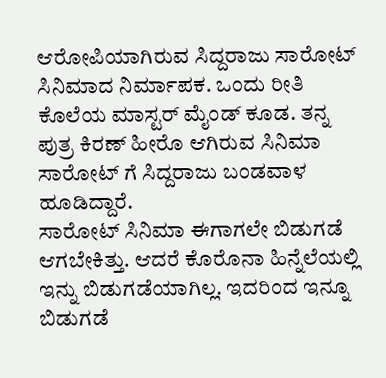ಆರೋಪಿಯಾಗಿರುವ ಸಿದ್ದರಾಜು ಸಾರೋಟ್ ಸಿನಿಮಾದ ನಿರ್ಮಾಪಕ. ಒಂದು ರೀತಿ ಕೊಲೆಯ ಮಾಸ್ಟರ್ ಮೈಂಡ್ ಕೂಡ. ತನ್ನ ಪುತ್ರ ಕಿರಣ್ ಹೀರೊ ಆಗಿರುವ ಸಿನಿಮಾ ಸಾರೋಟ್ ಗೆ ಸಿದ್ದರಾಜು ಬಂಡವಾಳ ಹೂಡಿದ್ದಾರೆ.
ಸಾರೋಟ್ ಸಿನಿಮಾ ಈಗಾಗಲೇ ಬಿಡುಗಡೆ ಆಗಬೇಕಿತ್ತು. ಆದರೆ ಕೊರೊನಾ ಹಿನ್ನೆಲೆಯಲ್ಲಿ ಇನ್ನು ಬಿಡುಗಡೆಯಾಗಿಲ್ಲ. ಇದರಿಂದ ಇನ್ನೂ ಬಿಡುಗಡೆ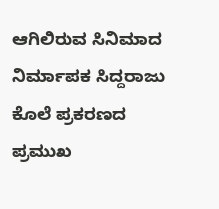ಆಗಿಲಿರುವ ಸಿನಿಮಾದ ನಿರ್ಮಾಪಕ ಸಿದ್ದರಾಜು ಕೊಲೆ ಪ್ರಕರಣದ ಪ್ರಮುಖ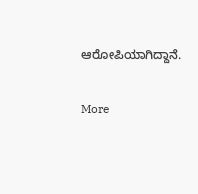ಆರೋಪಿಯಾಗಿದ್ದಾನೆ.


More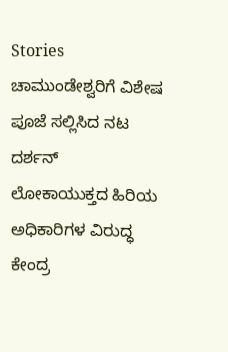Stories
ಚಾಮುಂಡೇಶ್ವರಿಗೆ ವಿಶೇಷ ಪೂಜೆ ಸಲ್ಲಿಸಿದ ನಟ ದರ್ಶನ್
ಲೋಕಾಯುಕ್ತದ ಹಿರಿಯ ಅಧಿಕಾರಿಗಳ ವಿರುದ್ಧ ಕೇಂದ್ರ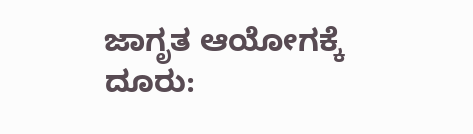ಜಾಗೃತ ಆಯೋಗಕ್ಕೆ ದೂರು: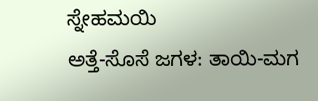ಸ್ನೇಹಮಯಿ
ಅತ್ತೆ-ಸೊಸೆ ಜಗಳ: ತಾಯಿ-ಮಗ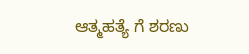ಆತ್ಮಹತ್ಯೆ ಗೆ ಶರಣು